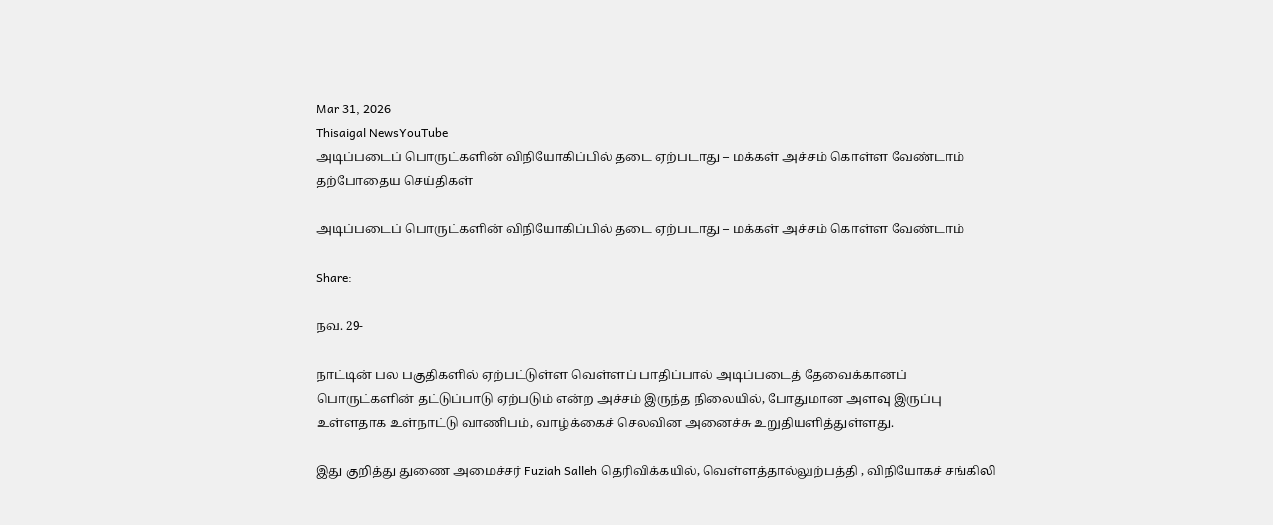Mar 31, 2026
Thisaigal NewsYouTube
அடிப்படைப் பொருட்களின் விநியோகிப்பில் தடை ஏற்படாது – மக்கள் அச்சம் கொள்ள வேண்டாம்
தற்போதைய செய்திகள்

அடிப்படைப் பொருட்களின் விநியோகிப்பில் தடை ஏற்படாது – மக்கள் அச்சம் கொள்ள வேண்டாம்

Share:

நவ. 29-

நாட்டின் பல பகுதிகளில் ஏற்பட்டுள்ள வெள்ளப் பாதிப்பால் அடிப்படைத் தேவைக்கானப் பொருட்களின் தட்டுப்பாடு ஏற்படும் என்ற அச்சம் இருந்த நிலையில், போதுமான அளவு இருப்பு உள்ளதாக உள்நாட்டு வாணிபம், வாழ்க்கைச் செலவின அனைச்சு உறுதியளித்துள்ளது.

இது குறித்து துணை அமைச்சர் Fuziah Salleh தெரிவிக்கயில், வெள்ளத்தால்லுற்பத்தி , விநியோகச் சங்கிலி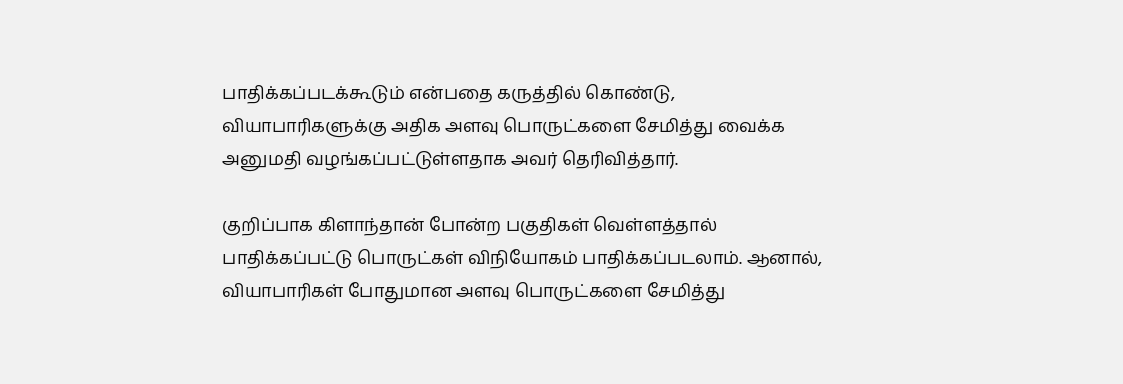பாதிக்கப்படக்கூடும் என்பதை கருத்தில் கொண்டு, வியாபாரிகளுக்கு அதிக அளவு பொருட்களை சேமித்து வைக்க அனுமதி வழங்கப்பட்டுள்ளதாக அவர் தெரிவித்தார்.

குறிப்பாக கிளாந்தான் போன்ற பகுதிகள் வெள்ளத்தால் பாதிக்கப்பட்டு பொருட்கள் விநியோகம் பாதிக்கப்படலாம். ஆனால், வியாபாரிகள் போதுமான அளவு பொருட்களை சேமித்து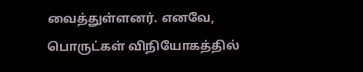வைத்துள்ளனர். எனவே, பொருட்கள் விநியோகத்தில்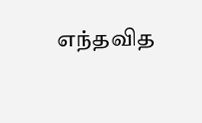எந்தவித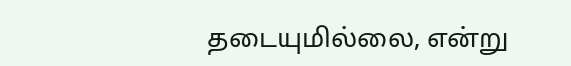தடையுமில்லை, என்று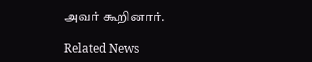அவர் கூறினார்.

Related News